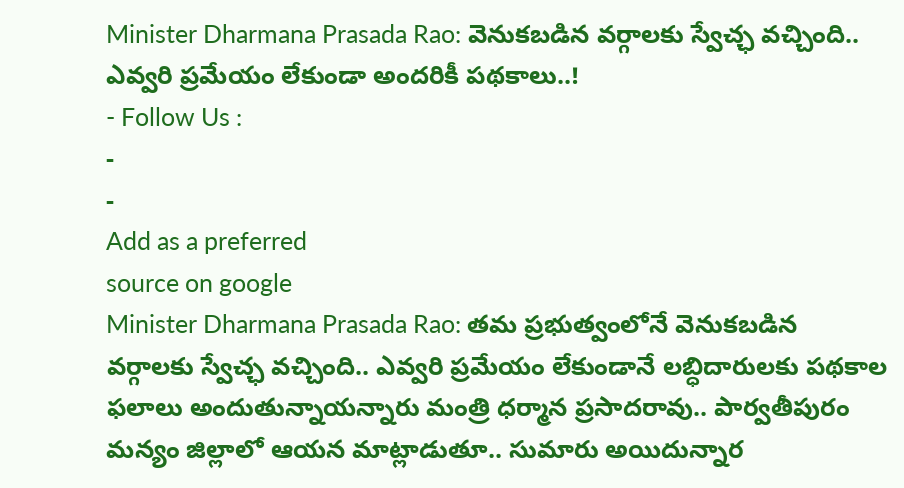Minister Dharmana Prasada Rao: వెనుకబడిన వర్గాలకు స్వేచ్ఛ వచ్చింది.. ఎవ్వరి ప్రమేయం లేకుండా అందరికీ పథకాలు..!
- Follow Us :
-
-
Add as a preferred
source on google
Minister Dharmana Prasada Rao: తమ ప్రభుత్వంలోనే వెనుకబడిన వర్గాలకు స్వేచ్ఛ వచ్చింది.. ఎవ్వరి ప్రమేయం లేకుండానే లబ్ధిదారులకు పథకాల ఫలాలు అందుతున్నాయన్నారు మంత్రి ధర్మాన ప్రసాదరావు.. పార్వతీపురం మన్యం జిల్లాలో ఆయన మాట్లాడుతూ.. సుమారు అయిదున్నార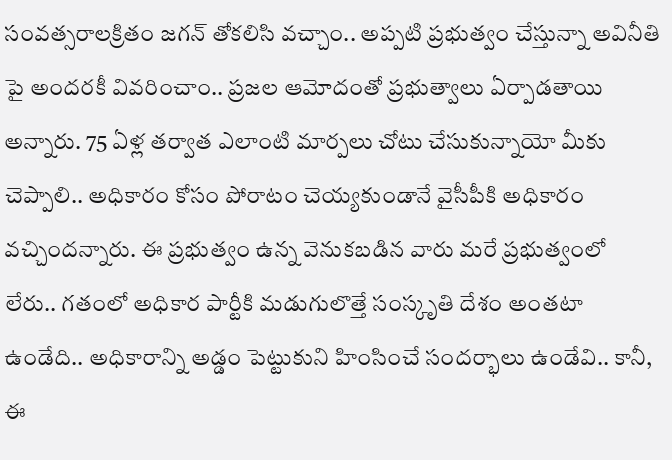సంవత్సరాలక్రితం జగన్ తోకలిసి వచ్చాం.. అప్పటి ప్రభుత్వం చేస్తున్నా అవినీతి పై అందరకీ వివరించాం.. ప్రజల ఆమోదంతో ప్రభుత్వాలు ఏర్పాడతాయి అన్నారు. 75 ఏళ్ల తర్వాత ఎలాంటి మార్పలు చోటు చేసుకున్నాయో మీకు చెప్పాలి.. అధికారం కోసం పోరాటం చెయ్యకుండానే వైసీపీకి అధికారం వచ్చిందన్నారు. ఈ ప్రభుత్వం ఉన్న వెనుకబడిన వారు మరే ప్రభుత్వంలో లేరు.. గతంలో అధికార పార్టీకి మడుగులొత్తే సంస్కృతి దేశం అంతటా ఉండేది.. అధికారాన్ని అడ్డం పెట్టుకుని హింసించే సందర్భాలు ఉండేవి.. కానీ, ఈ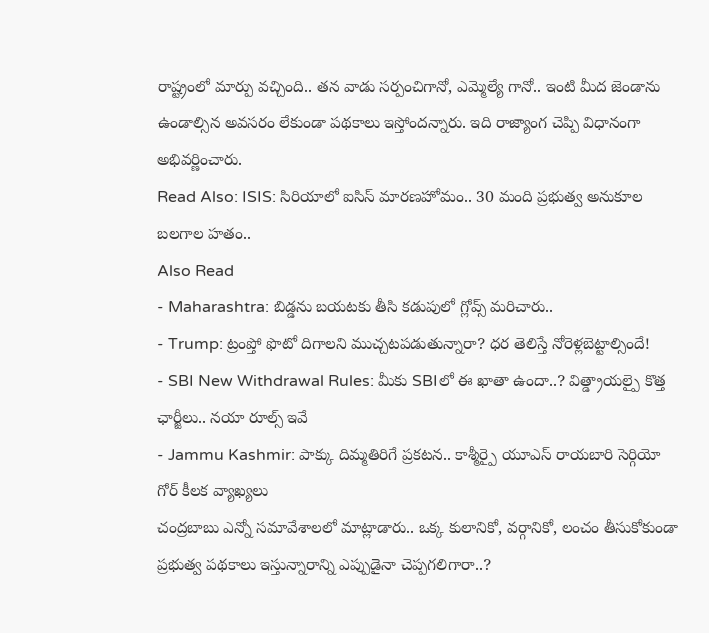రాష్ట్రంలో మార్పు వచ్చింది.. తన వాడు సర్పంచిగానో, ఎమ్మెల్యే గానో.. ఇంటి మీద జెండాను ఉండాల్సిన అవసరం లేకుండా పథకాలు ఇస్తోందన్నారు. ఇది రాజ్యాంగ చెప్పి విధానంగా అభివర్ణించారు.
Read Also: ISIS: సిరియాలో ఐసిస్ మారణహోమం.. 30 మంది ప్రభుత్వ అనుకూల బలగాల హతం..
Also Read
- Maharashtra: బిడ్డను బయటకు తీసి కడుపులో గ్లోవ్స్ మరిచారు..
- Trump: ట్రంప్తో ఫొటో దిగాలని ముచ్చటపడుతున్నారా? ధర తెలిస్తే నోరెళ్లబెట్టాల్సిందే!
- SBI New Withdrawal Rules: మీకు SBIలో ఈ ఖాతా ఉందా..? విత్డ్రాయల్పై కొత్త ఛార్జీలు.. నయా రూల్స్ ఇవే
- Jammu Kashmir: పాక్కు దిమ్మతిరిగే ప్రకటన.. కాశ్మీర్పై యూఎస్ రాయబారి సెర్గియో గోర్ కీలక వ్యాఖ్యలు
చంద్రబాబు ఎన్నో సమావేశాలలో మాట్లాడారు.. ఒక్క కులానికో, వర్గానికో, లంచం తీసుకోకుండా ప్రభుత్వ పథకాలు ఇస్తున్నారాన్ని ఎప్పుడైనా చెప్పగలిగారా..?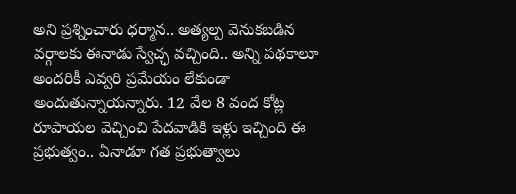అని ప్రశ్నించారు ధర్మాన.. అత్యల్ప వెనుకబడిన వర్గాలకు ఈనాడు స్వేచ్ఛ వచ్చింది.. అన్ని పథకాలూ అందరికీ ఎవ్వరి ప్రమేయం లేకుండా అందుతున్నాయన్నారు. 12 వేల 8 వంద కోట్ల రూపాయల వెచ్చించి పేదవాడికి ఇళ్లు ఇచ్చింది ఈ ప్రభుత్వం.. ఏనాడూ గత ప్రభుత్వాలు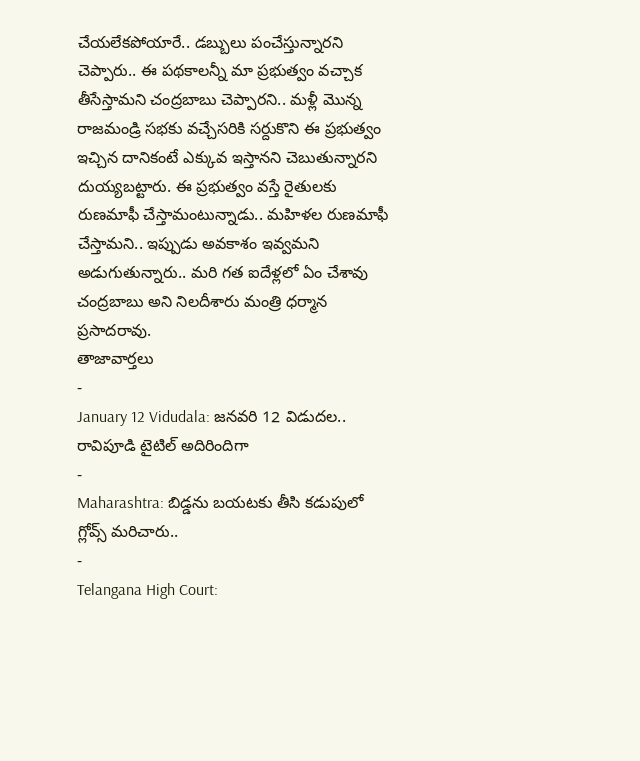చేయలేకపోయారే.. డబ్బులు పంచేస్తున్నారని చెప్పారు.. ఈ పథకాలన్నీ మా ప్రభుత్వం వచ్చాక తీసేస్తామని చంద్రబాబు చెప్పారని.. మళ్లీ మొన్న రాజమండ్రి సభకు వచ్చేసరికి సర్దుకొని ఈ ప్రభుత్వం ఇచ్చిన దానికంటే ఎక్కువ ఇస్తానని చెబుతున్నారని దుయ్యబట్టారు. ఈ ప్రభుత్వం వస్తే రైతులకు రుణమాఫీ చేస్తామంటున్నాడు.. మహిళల రుణమాఫీ చేస్తామని.. ఇప్పుడు అవకాశం ఇవ్వమని అడుగుతున్నారు.. మరి గత ఐదేళ్లలో ఏం చేశావు చంద్రబాబు అని నిలదీశారు మంత్రి ధర్మాన ప్రసాదరావు.
తాజావార్తలు
-
January 12 Vidudala: జనవరి 12 విడుదల.. రావిపూడి టైటిల్ అదిరిందిగా
-
Maharashtra: బిడ్డను బయటకు తీసి కడుపులో గ్లోవ్స్ మరిచారు..
-
Telangana High Court: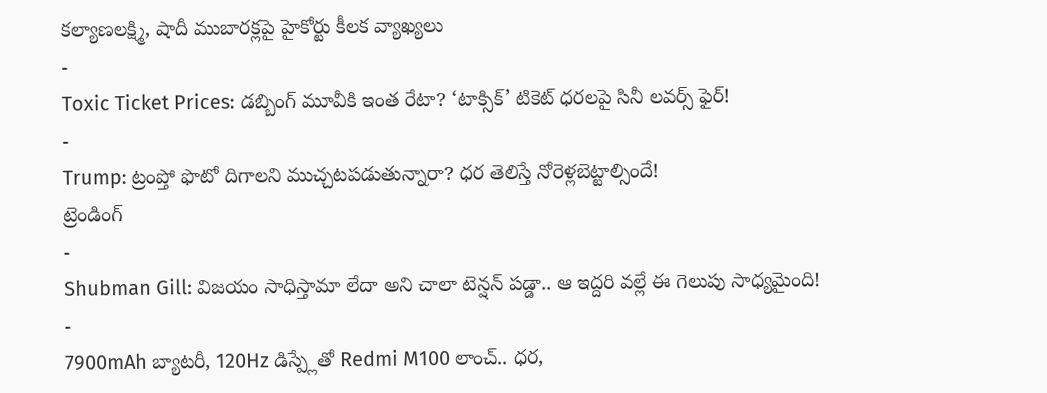కల్యాణలక్ష్మి, షాదీ ముబారక్లపై హైకోర్టు కీలక వ్యాఖ్యలు
-
Toxic Ticket Prices: డబ్బింగ్ మూవీకి ఇంత రేటా? ‘టాక్సిక్’ టికెట్ ధరలపై సినీ లవర్స్ ఫైర్!
-
Trump: ట్రంప్తో ఫొటో దిగాలని ముచ్చటపడుతున్నారా? ధర తెలిస్తే నోరెళ్లబెట్టాల్సిందే!
ట్రెండింగ్
-
Shubman Gill: విజయం సాధిస్తామా లేదా అని చాలా టెన్షన్ పడ్డా.. ఆ ఇద్దరి వల్లే ఈ గెలుపు సాధ్యమైంది!
-
7900mAh బ్యాటరీ, 120Hz డిస్ప్లేతో Redmi M100 లాంచ్.. ధర,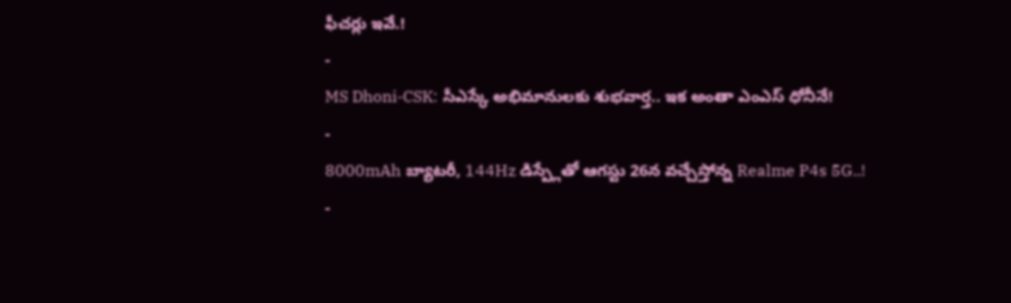ఫీచర్లు ఇవే.!
-
MS Dhoni-CSK: సీఎస్కే అభిమానులకు శుభవార్త.. ఇక అంతా ఎంఎస్ ధోనీనే!
-
8000mAh బ్యాటరీ, 144Hz డిస్ప్లేతో ఆగస్టు 26న వచ్చేస్తోన్న Realme P4s 5G..!
-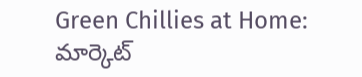Green Chillies at Home: మార్కెట్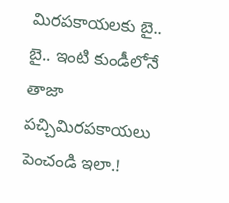మిరపకాయలకు బై.. బై.. ఇంటి కుండీలోనే తాజా పచ్చిమిరపకాయలు పెంచండి ఇలా.!